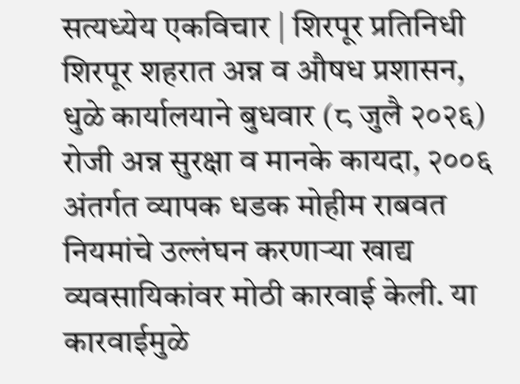सत्यध्येय एकविचार | शिरपूर प्रतिनिधी
शिरपूर शहरात अन्न व औषध प्रशासन, धुळे कार्यालयाने बुधवार (८ जुलै २०२६) रोजी अन्न सुरक्षा व मानके कायदा, २००६ अंतर्गत व्यापक धडक मोहीम राबवत नियमांचे उल्लंघन करणाऱ्या खाद्य व्यवसायिकांवर मोठी कारवाई केली. या कारवाईमुळे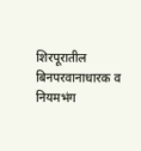शिरपूरातील बिनपरवानाधारक व नियमभंग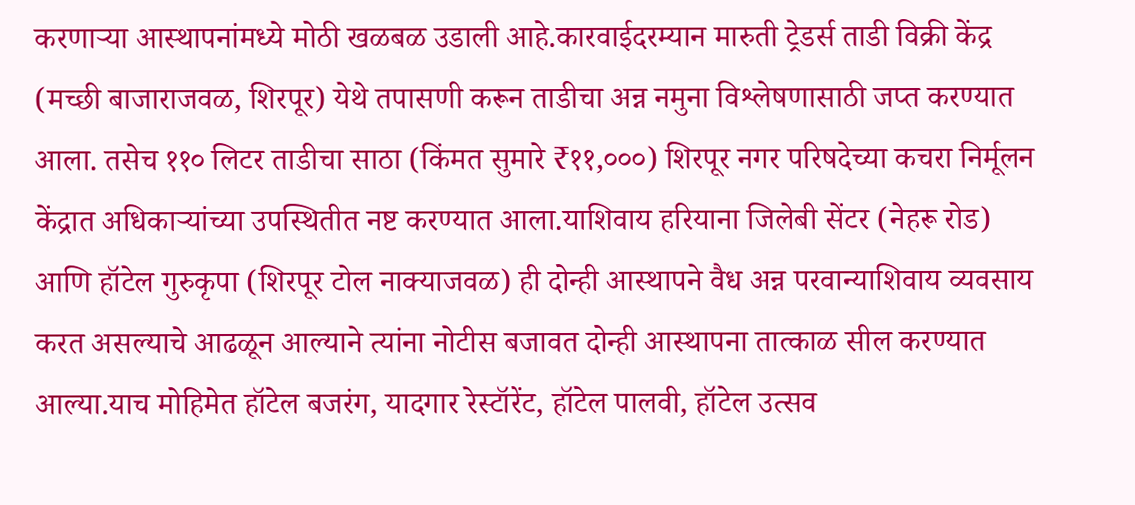करणाऱ्या आस्थापनांमध्ये मोठी खळबळ उडाली आहे.कारवाईदरम्यान मारुती ट्रेडर्स ताडी विक्री केंद्र (मच्छी बाजाराजवळ, शिरपूर) येथे तपासणी करून ताडीचा अन्न नमुना विश्लेषणासाठी जप्त करण्यात आला. तसेच ११० लिटर ताडीचा साठा (किंमत सुमारे ₹११,०००) शिरपूर नगर परिषदेच्या कचरा निर्मूलन केंद्रात अधिकाऱ्यांच्या उपस्थितीत नष्ट करण्यात आला.याशिवाय हरियाना जिलेबी सेंटर (नेहरू रोड) आणि हॉटेल गुरुकृपा (शिरपूर टोल नाक्याजवळ) ही दोन्ही आस्थापने वैध अन्न परवान्याशिवाय व्यवसाय करत असल्याचे आढळून आल्याने त्यांना नोटीस बजावत दोन्ही आस्थापना तात्काळ सील करण्यात आल्या.याच मोहिमेत हॉटेल बजरंग, यादगार रेस्टॉरेंट, हॉटेल पालवी, हॉटेल उत्सव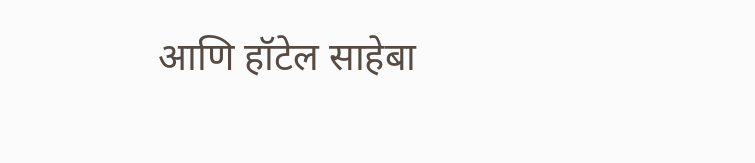आणि हॉटेल साहेबा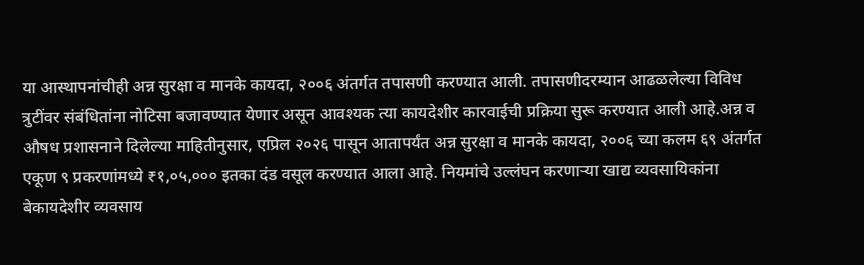या आस्थापनांचीही अन्न सुरक्षा व मानके कायदा, २००६ अंतर्गत तपासणी करण्यात आली. तपासणीदरम्यान आढळलेल्या विविध त्रुटींवर संबंधितांना नोटिसा बजावण्यात येणार असून आवश्यक त्या कायदेशीर कारवाईची प्रक्रिया सुरू करण्यात आली आहे.अन्न व औषध प्रशासनाने दिलेल्या माहितीनुसार, एप्रिल २०२६ पासून आतापर्यंत अन्न सुरक्षा व मानके कायदा, २००६ च्या कलम ६९ अंतर्गत एकूण ९ प्रकरणांमध्ये ₹१,०५,००० इतका दंड वसूल करण्यात आला आहे. नियमांचे उल्लंघन करणाऱ्या खाद्य व्यवसायिकांना बेकायदेशीर व्यवसाय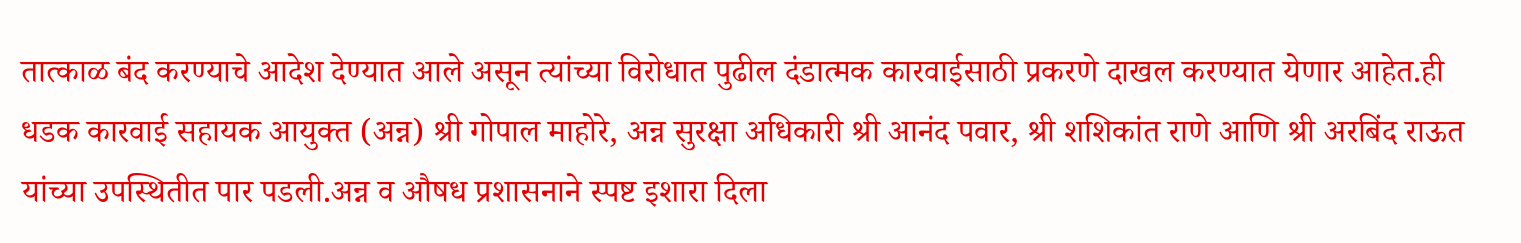तात्काळ बंद करण्याचे आदेश देण्यात आले असून त्यांच्या विरोधात पुढील दंडात्मक कारवाईसाठी प्रकरणे दाखल करण्यात येणार आहेत.ही धडक कारवाई सहायक आयुक्त (अन्न) श्री गोपाल माहोरे, अन्न सुरक्षा अधिकारी श्री आनंद पवार, श्री शशिकांत राणे आणि श्री अरबिंद राऊत यांच्या उपस्थितीत पार पडली.अन्न व औषध प्रशासनाने स्पष्ट इशारा दिला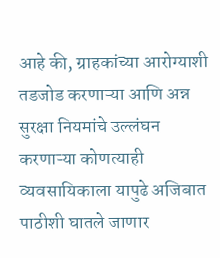आहे की, ग्राहकांच्या आरोग्याशी तडजोड करणाऱ्या आणि अन्न सुरक्षा नियमांचे उल्लंघन करणाऱ्या कोणत्याही व्यवसायिकाला यापुढे अजिबात पाठीशी घातले जाणार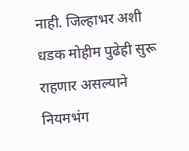नाही. जिल्हाभर अशी धडक मोहीम पुढेही सुरू राहणार असल्याने नियमभंग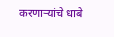करणाऱ्यांचे धाबे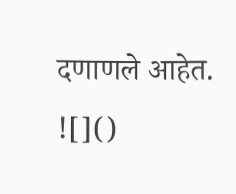दणाणले आहेत.
![]()